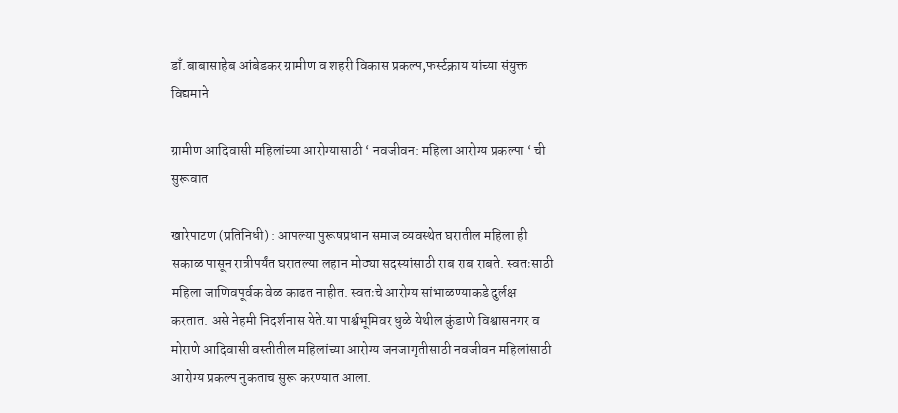डाँ.बाबासाहेब आंबेडकर ग्रामीण व शहरी विकास प्रकल्प,फर्स्टक्राय यांच्या संयुक्त विद्यमाने

ग्रामीण आदिवासी महिलांच्या आरोग्यासाठी ‘ नवजीवन: महिला आरोग्य प्रकल्पा ‘ ची सुरूवात

खारेपाटण (प्रतिनिधी) : आपल्या पुरूषप्रधान समाज व्यवस्थेत घरातील महिला ही सकाळ पासून रात्रीपर्यंत घरातल्या लहान मोठ्या सदस्यांसाठी राब राब राबते. स्वतःसाठी महिला जाणिवपूर्वक वेळ काढत नाहीत. स्वतःचे आरोग्य सांभाळण्याकडे दुर्लक्ष करतात. असे नेहमी निदर्शनास येते.या पार्श्वभूमिवर धुळे येथील कुंडाणे विश्वासनगर व मोराणे आदिवासी वस्तीतील महिलांच्या आरोग्य जनजागृतीसाठी नवजीवन महिलांसाठी आरोग्य प्रकल्प नुकताच सुरू करण्यात आला.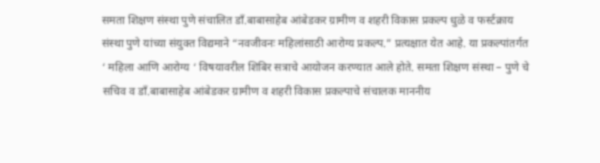समता शिक्षण संस्था पुणे संचालित डाँ.बाबासाहेब आंबेडकर ग्रामीण व शहरी विकास प्रकल्प धुळे व फर्स्टक्राय संस्था पुणे यांच्या संयुक्त विद्यमाने “नवजीवनः महिलांसाठी आरोग्य प्रकल्प.” प्रत्यक्षात येत आहे. या प्रकल्पांतर्गत ‘ महिला आणि आरोग्य ‘ विषयावरील शिबिर सत्राचे आयोजन करण्यात आले होते. समता शिक्षण संस्था – पुणे चे सचिव व डाँ.बाबासाहेब आंबेडकर ग्रामीण व शहरी विकास प्रकल्पाचे संचालक माननीय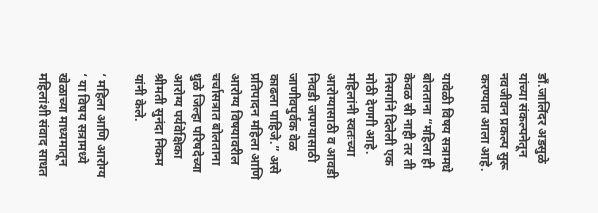डाँ.जालिंदर अडसुळे यांच्या संकल्पनेतून नवजीवन प्रकल्प सुरू करण्यात आला आहे.

यावेळी विषय सत्रामधे बोलताना “महिला ही केवळ स्री नाही तर ती निसर्गाने दिलेली एक मोठी देणगी आहे. महिलांनी स्वतःच्या आरोग्यासाठी व आवडी निवडी जपण्यासाठी जाणीवपुर्वक वेळ काढला पाहिजे.” असे प्रतिपादन महिला आणि आरोग्य विषयावरील चर्चासत्रात बोलताना धुळे जिल्हा परिषदेच्या आरोग्य पर्यवेक्षिका श्रीमती सुनंदा निकम यांनी केले.

‘ महिला आणि आरोग्य ‘ या विषय सत्रामध्ये खेळाच्या माध्यमातून महिलांशी संवाद साधत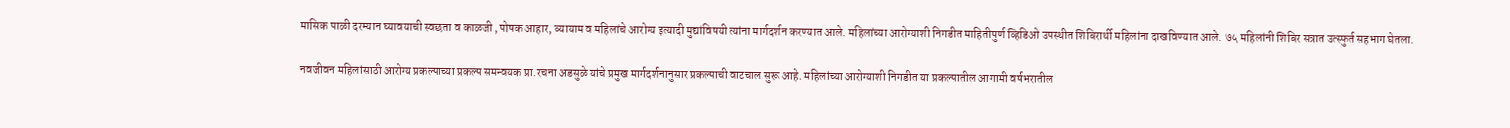मासिक पाळी दरम्यान घ्यावयाची स्वछता व काळजी ,पोषक आहार, व्यायाम व महिलांचे आरोग्य इत्यादी मुद्यांविषयी त्यांना मार्गदर्शन करण्यात आले. महिलांच्या आरोग्याशी निगडीत माहितीपुर्ण व्हिडिओ उपस्थीत शिबिरार्थी महिलांना दाखविण्यात आले. ७५ महिलांनी शिबिर सत्रात उत्स्फुर्त सहभाग घेतला.

नवजीवन महिलांसाठी आरोग्य प्रकल्पाच्या प्रकल्प समन्वयक प्रा.रचना अडसुळे यांचे प्रमुख मार्गदर्शनानुसार प्रकल्पाची वाटचाल सुरू आहे. महिलांच्या आरोग्याशी निगडीत या प्रकल्पातील आगामी वर्षभरातील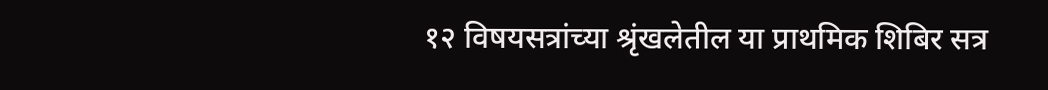१२ विषयसत्रांच्या श्रृंखलेतील या प्राथमिक शिबिर सत्र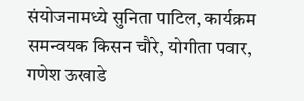संयोजनामध्ये सुनिता पाटिल, कार्यक्रम समन्वयक किसन चौरे, योगीता पवार, गणेश ऊखाडे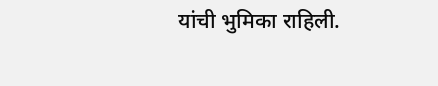यांची भुमिका राहिली.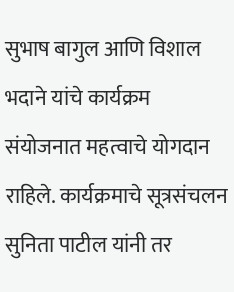सुभाष बागुल आणि विशाल भदाने यांचे कार्यक्रम संयोजनात महत्वाचे योगदान राहिले. कार्यक्रमाचे सूत्रसंचलन सुनिता पाटील यांनी तर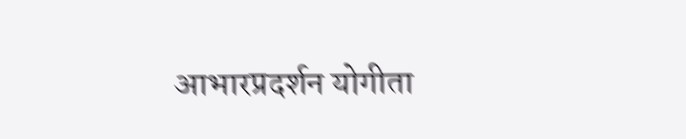आभारप्रदर्शन योगीता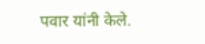पवार यांनी केले.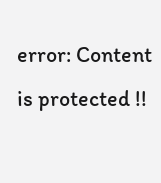error: Content is protected !!